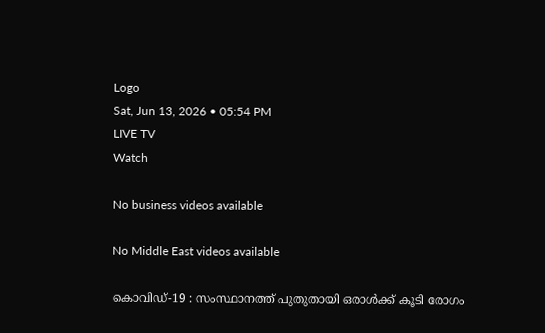Logo
Sat, Jun 13, 2026 • 05:54 PM
LIVE TV
Watch

No business videos available

No Middle East videos available

കൊവിഡ്-19 : സംസ്ഥാനത്ത് പുതുതായി ഒരാള്‍ക്ക് കൂടി രോഗം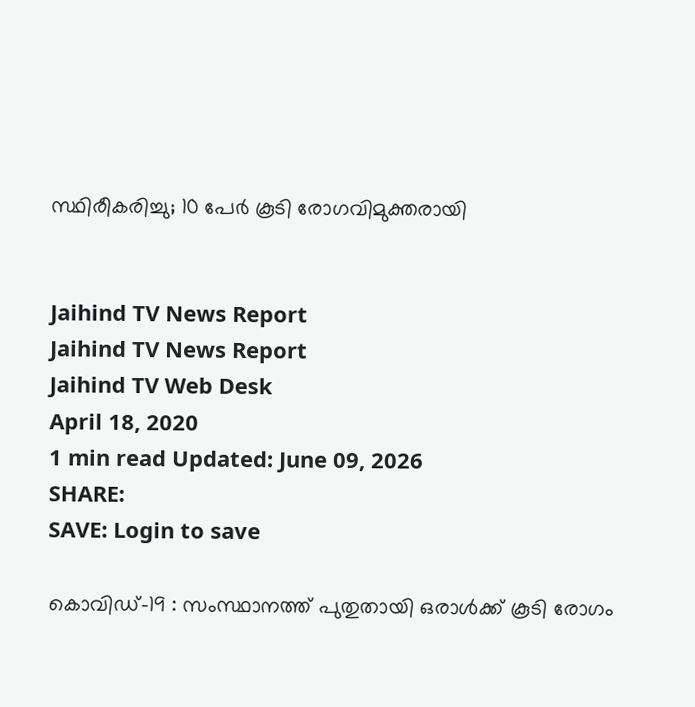സ്ഥിരീകരിച്ചു; 10 പേര്‍ കൂടി രോഗവിമുക്തരായി


Jaihind TV News Report
Jaihind TV News Report
Jaihind TV Web Desk
April 18, 2020
1 min read Updated: June 09, 2026
SHARE:
SAVE: Login to save

കൊവിഡ്-19 : സംസ്ഥാനത്ത് പുതുതായി ഒരാള്‍ക്ക് കൂടി രോഗം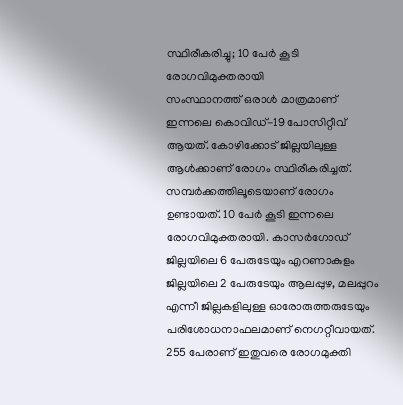സ്ഥിരീകരിച്ചു; 10 പേര്‍ കൂടി രോഗവിമുക്തരായി
സംസ്ഥാനത്ത് ഒരാള്‍ മാത്രമാണ് ഇന്നലെ കൊവിഡ്-19 പോസിറ്റീവ് ആയത്. കോഴിക്കോട് ജില്ലയിലുള്ള ആള്‍ക്കാണ് രോഗം സ്ഥിരീകരിച്ചത്. സമ്പര്‍ക്കത്തിലൂടെയാണ് രോഗം ഉണ്ടായത്. 10 പേര്‍ കൂടി ഇന്നലെ രോഗവിമുക്തരായി. കാസര്‍ഗോഡ് ജില്ലയിലെ 6 പേരുടേയും എറണാകുളം ജില്ലയിലെ 2 പേരുടേയും ആലപ്പുഴ, മലപ്പുറം എന്നീ ജില്ലകളിലുള്ള ഓരോരുത്തരുടേയും പരിശോധനാഫലമാണ് നെഗറ്റീവായത്. 255 പേരാണ് ഇതുവരെ രോഗമുക്തി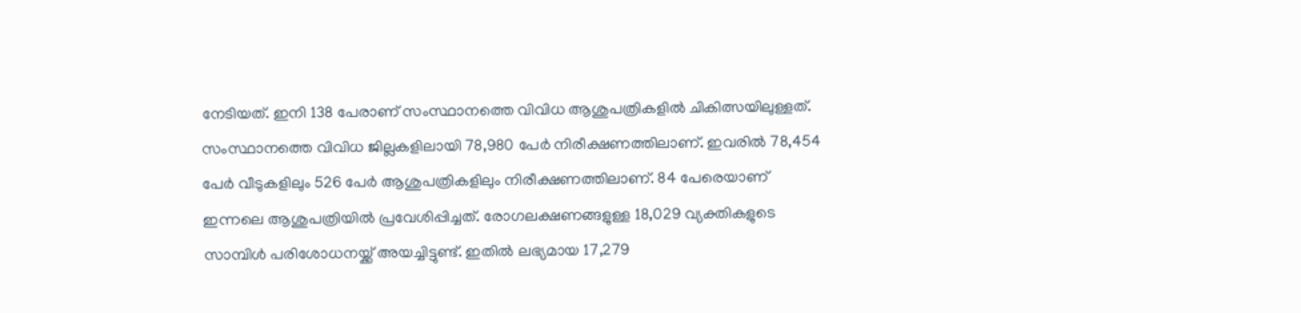നേടിയത്. ഇനി 138 പേരാണ് സംസ്ഥാനത്തെ വിവിധ ആശുപത്രികളില്‍ ചികിത്സയിലുള്ളത്. സംസ്ഥാനത്തെ വിവിധ ജില്ലകളിലായി 78,980 പേര്‍ നിരീക്ഷണത്തിലാണ്. ഇവരില്‍ 78,454 പേര്‍ വീടുകളിലും 526 പേര്‍ ആശുപത്രികളിലും നിരീക്ഷണത്തിലാണ്. 84 പേരെയാണ് ഇന്നലെ ആശുപത്രിയില്‍ പ്രവേശിപ്പിച്ചത്. രോഗലക്ഷണങ്ങളുള്ള 18,029 വ്യക്തികളുടെ സാമ്പിള്‍ പരിശോധനയ്ക്ക് അയച്ചിട്ടുണ്ട്. ഇതില്‍ ലഭ്യമായ 17,279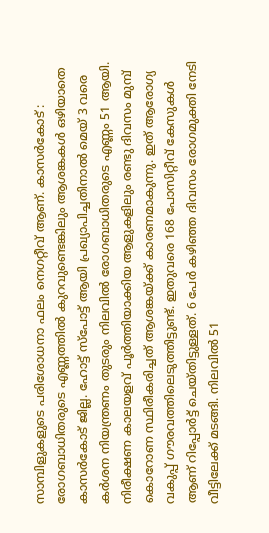സാമ്പിളുകളുടെ പരിശോധനാ ഫലം നെഗറ്റീവ് ആണ്. കാസർകോട് : രോഗബാധിതരുടെ എണ്ണത്തിൽ കുറവുണ്ടെങ്കിലും ആശങ്കകൾ ഒഴിയാതെ കാസർകോട് ജില്ല. ഹോട്ട് സ്പോട്ട് ആയി പ്രഖ്യാപിച്ചതിനാൽ മെയ് 3 വരെ കർശന നിയന്ത്രണം തുടരും നിലവിൽ രോഗബാധിതരുടെ എണ്ണം 51 ആയി. നിരീക്ഷണ കാലയളവ് പൂർത്തിയാക്കിയ ആളുകളിലും രണ്ടു ദിവസം മുമ്പ് കൊറോണ സ്ഥിരീകരിച്ചത് ആശങ്കയ്ക്ക് കാരണമാകുന്നു. ഇത് ആരോഗ്യ വകുപ്പ് ഗൗരവത്തിലെടുത്തിട്ടുണ്ട്. ഇതുവരെ 168 പോസിറ്റീവ് കേസുകൾ ആണ് റിപ്പോർട്ട്‌ ചെയ്തിട്ടുള്ളത്. 6 പേർ കഴിഞ്ഞ ദിവസം രോഗമുക്തി നേടി വീട്ടിലേക്ക് മടങ്ങി. നിലവിൽ 51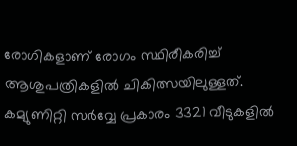രോഗികളാണ് രോഗം സ്ഥിരീകരിച്ച് ആശുപത്രികളിൽ ചികിത്സയിലുള്ളത്. കമ്യുണിറ്റി സർവ്വേ പ്രകാരം 3321 വീടുകളിൽ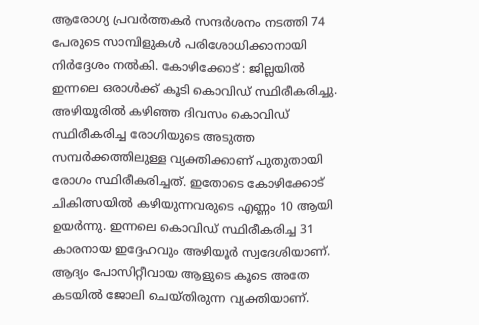ആരോഗ്യ പ്രവർത്തകർ സന്ദർശനം നടത്തി 74 പേരുടെ സാമ്പിളുകൾ പരിശോധിക്കാനായി നിർദ്ദേശം നൽകി. കോഴിക്കോട് : ജില്ലയില്‍ ഇന്നലെ ഒരാള്‍ക്ക് കൂടി കൊവിഡ് സ്ഥിരീകരിച്ചു. അഴിയൂരില്‍ കഴിഞ്ഞ ദിവസം കൊവിഡ് സ്ഥിരീകരിച്ച രോഗിയുടെ അടുത്ത സമ്പര്‍ക്കത്തിലുള്ള വ്യക്തിക്കാണ് പുതുതായി രോഗം സ്ഥിരീകരിച്ചത്. ഇതോടെ കോഴിക്കോട് ചികിത്സയിൽ കഴിയുന്നവരുടെ എണ്ണം 10 ആയി ഉയർന്നു. ഇന്നലെ കൊവിഡ് സ്ഥിരീകരിച്ച 31 കാരനായ ഇദ്ദേഹവും അഴിയൂര്‍ സ്വദേശിയാണ്. ആദ്യം പോസിറ്റീവായ ആളുടെ കൂടെ അതേ കടയില്‍ ജോലി ചെയ്തിരുന്ന വ്യക്തിയാണ്.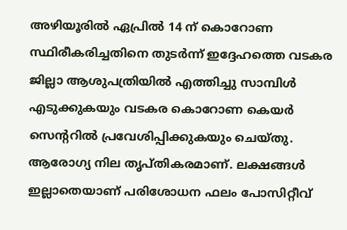അഴിയൂരില്‍ ഏപ്രില്‍ 14 ന് കൊറോണ സ്ഥിരീകരിച്ചതിനെ തുടര്‍ന്ന് ഇദ്ദേഹത്തെ വടകര ജില്ലാ ആശുപത്രിയില്‍ എത്തിച്ചു സാമ്പിള്‍ എടുക്കുകയും വടകര കൊറോണ കെയര്‍ സെന്ററില്‍ പ്രവേശിപ്പിക്കുകയും ചെയ്തു. ആരോഗ്യ നില തൃപ്തികരമാണ്. ലക്ഷങ്ങൾ ഇല്ലാതെയാണ് പരിശോധന ഫലം പോസിറ്റീവ്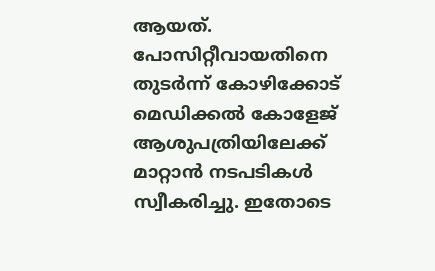ആയത്. പോസിറ്റീവായതിനെ തുടര്‍ന്ന് കോഴിക്കോട് മെഡിക്കല്‍ കോളേജ് ആശുപത്രിയിലേക്ക് മാറ്റാന്‍ നടപടികള്‍ സ്വീകരിച്ചു. ഇതോടെ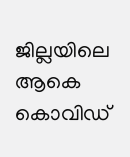ജില്ലയിലെ ആകെ കൊവിഡ്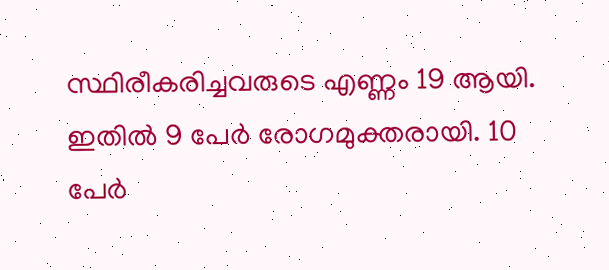സ്ഥിരീകരിച്ചവരുടെ എണ്ണം 19 ആയി. ഇതില്‍ 9 പേര്‍ രോഗമുക്തരായി. 10 പേര്‍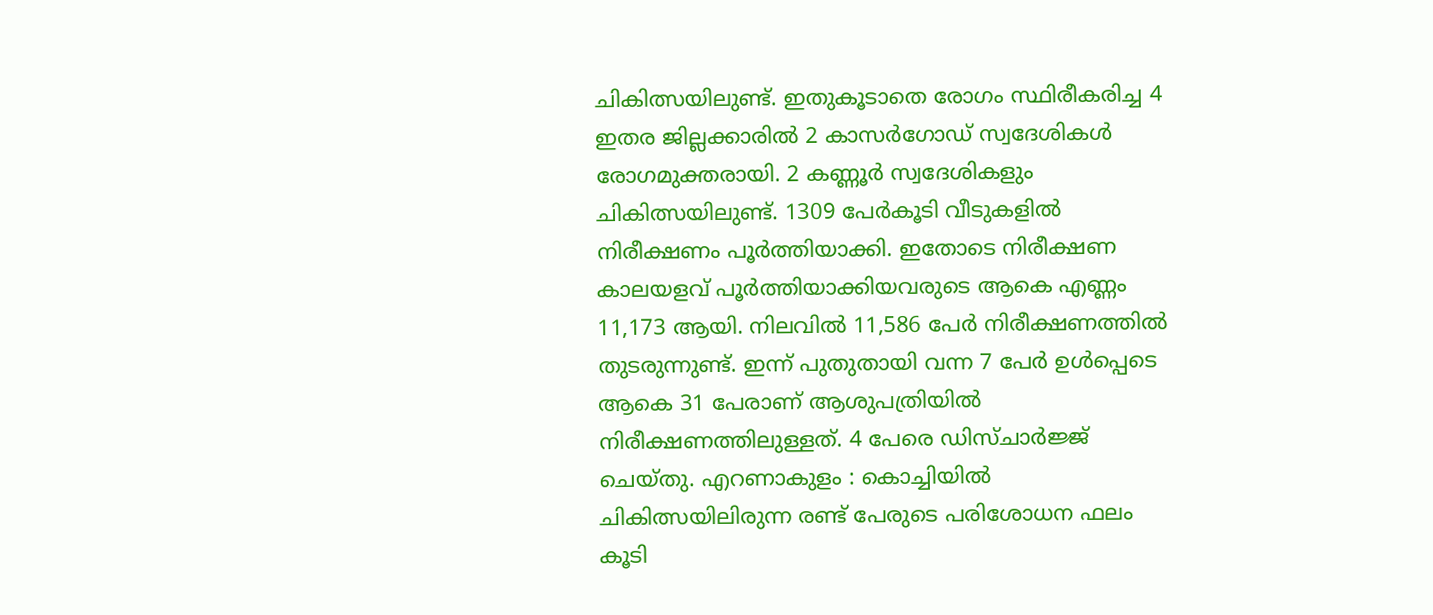ചികിത്സയിലുണ്ട്. ഇതുകൂടാതെ രോഗം സ്ഥിരീകരിച്ച 4 ഇതര ജില്ലക്കാരില്‍ 2 കാസര്‍ഗോഡ് സ്വദേശികള്‍ രോഗമുക്തരായി. 2 കണ്ണൂര്‍ സ്വദേശികളും ചികിത്സയിലുണ്ട്. 1309 പേര്‍കൂടി വീടുകളില്‍ നിരീക്ഷണം പൂര്‍ത്തിയാക്കി. ഇതോടെ നിരീക്ഷണ കാലയളവ് പൂര്‍ത്തിയാക്കിയവരുടെ ആകെ എണ്ണം 11,173 ആയി. നിലവില്‍ 11,586 പേര്‍ നിരീക്ഷണത്തില്‍ തുടരുന്നുണ്ട്. ഇന്ന് പുതുതായി വന്ന 7 പേര്‍ ഉള്‍പ്പെടെ ആകെ 31 പേരാണ് ആശുപത്രിയില്‍ നിരീക്ഷണത്തിലുള്ളത്. 4 പേരെ ഡിസ്ചാര്‍ജ്ജ് ചെയ്തു. എറണാകുളം : കൊച്ചിയിൽ ചികിത്സയിലിരുന്ന രണ്ട് പേരുടെ പരിശോധന ഫലം കൂടി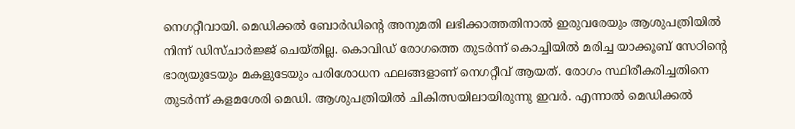നെഗറ്റീവായി. മെഡിക്കൽ ബോർഡിൻ്റെ അനുമതി ലഭിക്കാത്തതിനാൽ ഇരുവരേയും ആശുപത്രിയിൽ നിന്ന് ഡിസ്ചാർജ്ജ് ചെയ്തില്ല. കൊവിഡ് രോഗത്തെ തുടർന്ന് കൊച്ചിയിൽ മരിച്ച യാക്കൂബ് സേഠിൻ്റെ ഭാര്യയുടേയും മകളുടേയും പരിശോധന ഫലങ്ങളാണ് നെഗറ്റീവ് ആയത്. രോഗം സ്ഥിരീകരിച്ചതിനെ തുടർന്ന് കളമശേരി മെഡി. ആശുപത്രിയിൽ ചികിത്സയിലായിരുന്നു ഇവർ. എന്നാൽ മെഡിക്കൽ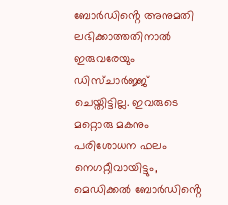ബോർഡിൻ്റെ അനുമതി ലഭിക്കാത്തതിനാൽ ഇരുവരേയും ഡിസ്ചാർജ്ജ് ചെയ്തിട്ടില്ല. ഇവരുടെ മറ്റൊരു മകനും പരിശോധന ഫലം നെഗറ്റീവായിട്ടും, മെഡിക്കൽ ബോർഡിൻ്റെ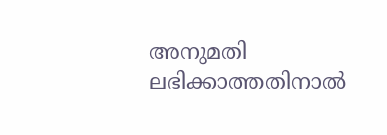അനുമതി ലഭിക്കാത്തതിനാൽ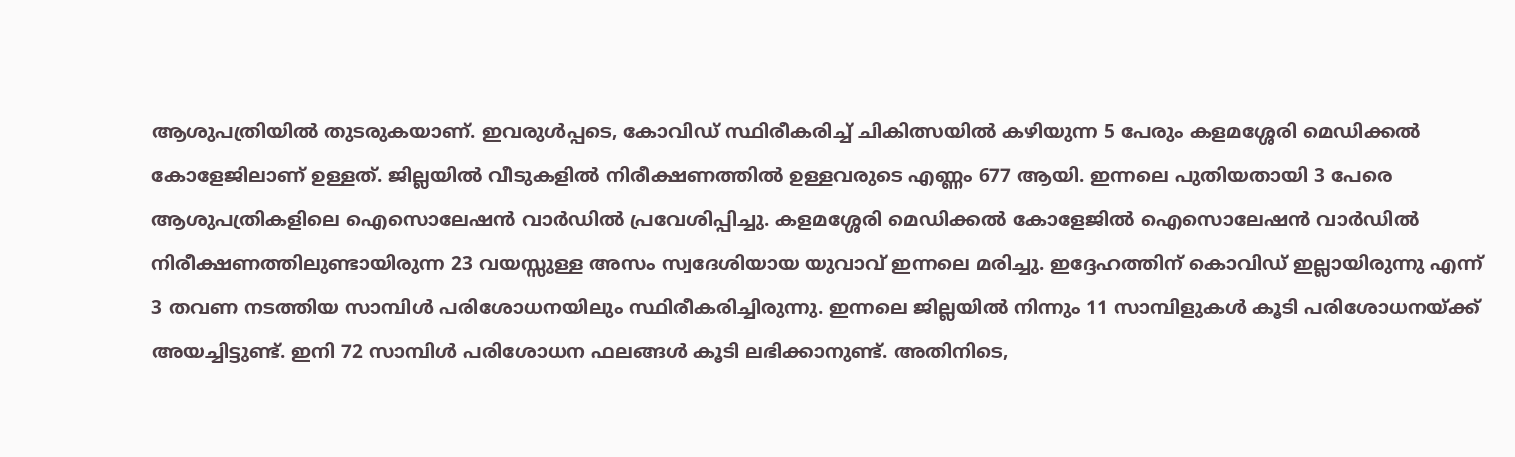ആശുപത്രിയിൽ തുടരുകയാണ്. ഇവരുൾപ്പടെ, കോവിഡ് സ്ഥിരീകരിച്ച് ചികിത്സയിൽ കഴിയുന്ന 5 പേരും കളമശ്ശേരി മെഡിക്കൽ കോളേജിലാണ് ഉള്ളത്. ജില്ലയിൽ വീടുകളിൽ നിരീക്ഷണത്തിൽ ഉള്ളവരുടെ എണ്ണം 677 ആയി. ഇന്നലെ പുതിയതായി 3 പേരെ ആശുപത്രികളിലെ ഐസൊലേഷൻ വാർഡിൽ പ്രവേശിപ്പിച്ചു. കളമശ്ശേരി മെഡിക്കൽ കോളേജിൽ ഐസൊലേഷൻ വാർഡിൽ നിരീക്ഷണത്തിലുണ്ടായിരുന്ന 23 വയസ്സുള്ള അസം സ്വദേശിയായ യുവാവ് ഇന്നലെ മരിച്ചു. ഇദ്ദേഹത്തിന് കൊവിഡ് ഇല്ലായിരുന്നു എന്ന് 3 തവണ നടത്തിയ സാമ്പിൾ പരിശോധനയിലും സ്ഥിരീകരിച്ചിരുന്നു. ഇന്നലെ ജില്ലയിൽ നിന്നും 11 സാമ്പിളുകൾ കൂടി പരിശോധനയ്ക്ക് അയച്ചിട്ടുണ്ട്. ഇനി 72 സാമ്പിൾ പരിശോധന ഫലങ്ങൾ കൂടി ലഭിക്കാനുണ്ട്. അതിനിടെ,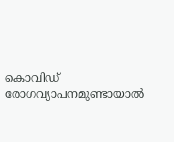കൊവിഡ് രോഗവ്യാപനമുണ്ടായാല്‍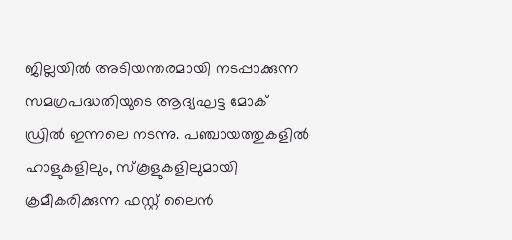ജില്ലയില്‍ അടിയന്തരമായി നടപ്പാക്കുന്ന സമഗ്രപദ്ധതിയുടെ ആദ്യഘട്ട മോക് ഡ്രില്‍ ഇന്നലെ നടന്നു. പഞ്ചായത്തുകളില്‍ ഹാളുകളിലും, സ്കൂളുകളിലുമായി ക്രമീകരിക്കുന്ന ഫസ്റ്റ് ലൈന്‍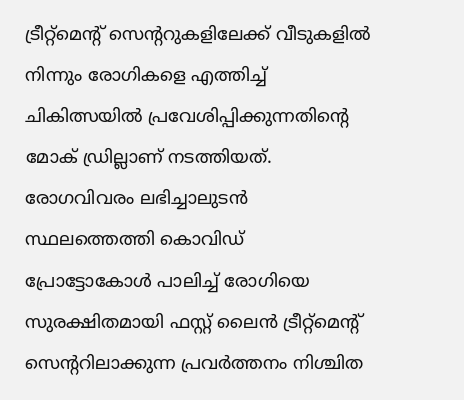ട്രീറ്റ്മെന്‍റ് സെന്‍ററുകളിലേക്ക് വീടുകളില്‍ നിന്നും രോഗികളെ എത്തിച്ച് ചികിത്സയില്‍ പ്രവേശിപ്പിക്കുന്നതിന്‍റെ മോക് ഡ്രില്ലാണ് നടത്തിയത്. രോഗവിവരം ലഭിച്ചാലുടന്‍ സ്ഥലത്തെത്തി കൊവിഡ് പ്രോട്ടോകോള്‍ പാലിച്ച് രോഗിയെ സുരക്ഷിതമായി ഫസ്റ്റ് ലൈന്‍ ട്രീറ്റ്മെന്‍റ് സെന്‍ററിലാക്കുന്ന പ്രവര്‍ത്തനം നിശ്ചിത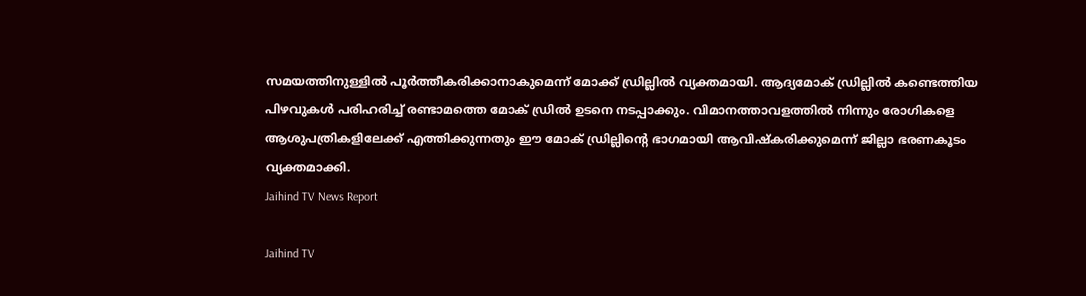സമയത്തിനുള്ളില്‍ പൂര്‍ത്തീകരിക്കാനാകുമെന്ന് മോക്ക് ഡ്രില്ലില്‍ വ്യക്തമായി. ആദ്യമോക് ഡ്രില്ലില്‍ കണ്ടെത്തിയ പിഴവുകള്‍ പരിഹരിച്ച് രണ്ടാമത്തെ മോക് ഡ്രില്‍ ഉടനെ നടപ്പാക്കും. വിമാനത്താവളത്തില്‍ നിന്നും രോഗികളെ ആശുപത്രികളിലേക്ക് എത്തിക്കുന്നതും ഈ മോക് ഡ്രില്ലിന്‍റെ ഭാഗമായി ആവിഷ്കരിക്കുമെന്ന് ജില്ലാ ഭരണകൂടം വ്യക്തമാക്കി.
Jaihind TV News Report

Jaihind TV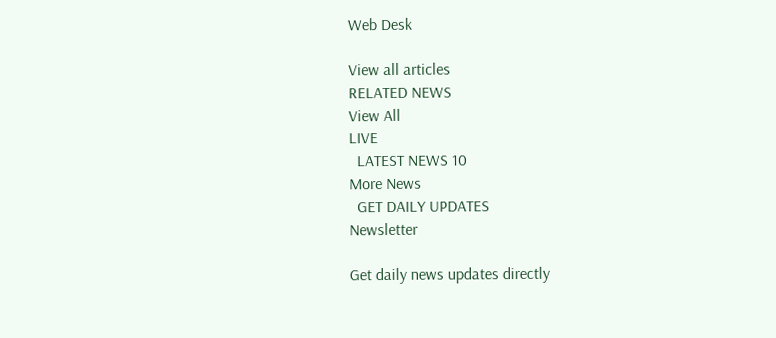Web Desk

View all articles
RELATED NEWS
View All
LIVE
  LATEST NEWS 10
More News
  GET DAILY UPDATES
Newsletter

Get daily news updates directly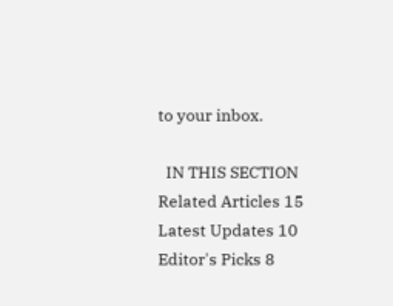to your inbox.

  IN THIS SECTION
Related Articles 15
Latest Updates 10
Editor's Picks 8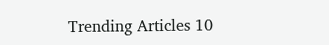Trending Articles 10